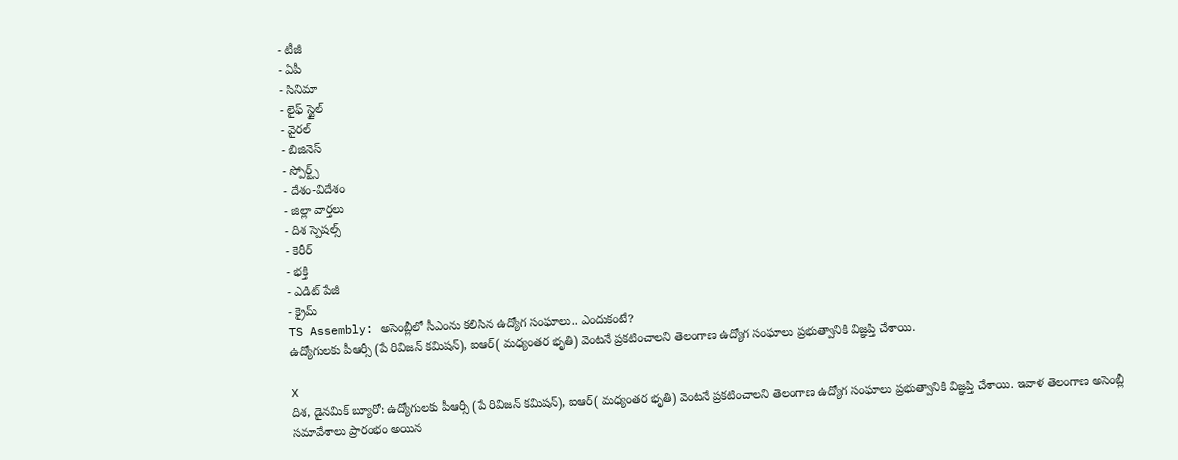- టీజీ
- ఏపీ
- సినిమా
- లైఫ్ స్టైల్
- వైరల్
- బిజినెస్
- స్పోర్ట్స్
- దేశం-విదేశం
- జిల్లా వార్తలు
- దిశ స్పెషల్స్
- కెరీర్
- భక్తి
- ఎడిట్ పేజీ
- క్రైమ్
TS Assembly: అసెంబ్లీలో సీఎంను కలిసిన ఉద్యోగ సంఘాలు.. ఎందుకంటే?
ఉద్యోగులకు పీఆర్సీ (పే రివిజన్ కమిషన్), ఐఆర్( మధ్యంతర భృతి) వెంటనే ప్రకటించాలని తెలంగాణ ఉద్యోగ సంఘాలు ప్రభుత్వానికి విజ్ఞప్తి చేశాయి.

X
దిశ, డైనమిక్ బ్యూరో: ఉద్యోగులకు పీఆర్సీ (పే రివిజన్ కమిషన్), ఐఆర్( మధ్యంతర భృతి) వెంటనే ప్రకటించాలని తెలంగాణ ఉద్యోగ సంఘాలు ప్రభుత్వానికి విజ్ఞప్తి చేశాయి. ఇవాళ తెలంగాణ అసెంబ్లీ సమావేశాలు ప్రారంభం అయిన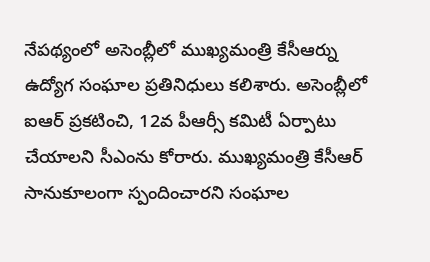నేపథ్యంలో అసెంబ్లీలో ముఖ్యమంత్రి కేసీఆర్ను ఉద్యోగ సంఘాల ప్రతినిధులు కలిశారు. అసెంబ్లీలో ఐఆర్ ప్రకటించి, 12వ పీఆర్సీ కమిటీ ఏర్పాటు చేయాలని సీఎంను కోరారు. ముఖ్యమంత్రి కేసీఆర్ సానుకూలంగా స్పందించారని సంఘాల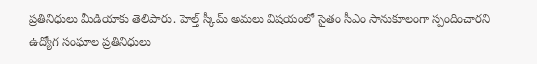ప్రతినిధులు మీడియాకు తెలిపారు. హెల్త్ స్కీమ్ అమలు విషయంలో సైతం సీఎం సానుకూలంగా స్పందించారని ఉద్యోగ సంఘాల ప్రతినిధులు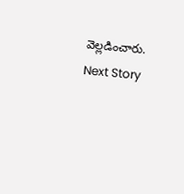వెల్లడించారు.
Next Story